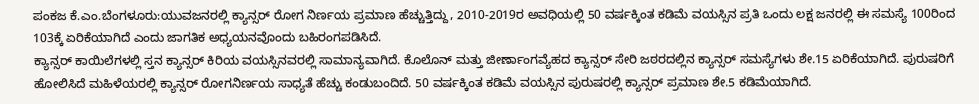ಪಂಕಜ ಕೆ.ಎಂ.ಬೆಂಗಳೂರು:ಯುವಜನರಲ್ಲಿ ಕ್ಯಾನ್ಸರ್ ರೋಗ ನಿರ್ಣಯ ಪ್ರಮಾಣ ಹೆಚ್ಚುತ್ತಿದ್ದು, 2010-2019ರ ಅವಧಿಯಲ್ಲಿ 50 ವರ್ಷಕ್ಕಿಂತ ಕಡಿಮೆ ವಯಸ್ಸಿನ ಪ್ರತಿ ಒಂದು ಲಕ್ಷ ಜನರಲ್ಲಿ ಈ ಸಮಸ್ಯೆ 100ರಿಂದ 103ಕ್ಕೆ ಏರಿಕೆಯಾಗಿದೆ ಎಂದು ಜಾಗತಿಕ ಅಧ್ಯಯನವೊಂದು ಬಹಿರಂಗಪಡಿಸಿದೆ.
ಕ್ಯಾನ್ಸರ್ ಕಾಯಿಲೆಗಳಲ್ಲಿ ಸ್ತನ ಕ್ಯಾನ್ಸರ್ ಕಿರಿಯ ವಯಸ್ಸಿನವರಲ್ಲಿ ಸಾಮಾನ್ಯವಾಗಿದೆ. ಕೊಲೊನ್ ಮತ್ತು ಜೀರ್ಣಾಂಗವ್ಯೆಹದ ಕ್ಯಾನ್ಸರ್ ಸೇರಿ ಜಠರದಲ್ಲಿನ ಕ್ಯಾನ್ಸರ್ ಸಮಸ್ಯೆಗಳು ಶೇ.15 ಏರಿಕೆಯಾಗಿದೆ. ಪುರುಷರಿಗೆ ಹೋಲಿಸಿದೆ ಮಹಿಳೆಯರಲ್ಲಿ ಕ್ಯಾನ್ಸರ್ ರೋಗನಿರ್ಣಯ ಸಾಧ್ಯತೆ ಹೆಚ್ಚು ಕಂಡುಬಂದಿದೆ. 50 ವರ್ಷಕ್ಕಿಂತ ಕಡಿಮೆ ವಯಸ್ಸಿನ ಪುರುಷರಲ್ಲಿ ಕ್ಯಾನ್ಸರ್ ಪ್ರಮಾಣ ಶೇ.5 ಕಡಿಮೆಯಾಗಿದೆ.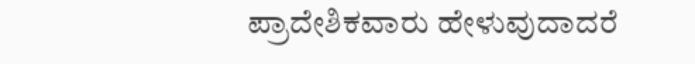ಪ್ರಾದೇಶಿಕವಾರು ಹೇಳುವುದಾದರೆ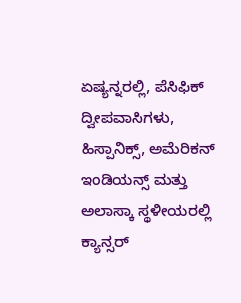ಏಷ್ಯನ್ನರಲ್ಲಿ, ಪೆಸಿಫಿಕ್ ದ್ವೀಪವಾಸಿಗಳು, ಹಿಸ್ಪಾನಿಕ್ಸ್, ಅಮೆರಿಕನ್ ಇಂಡಿಯನ್ಸ್ ಮತ್ತು ಅಲಾಸ್ಕಾ ಸ್ಥಳೀಯರಲ್ಲಿ ಕ್ಯಾನ್ಸರ್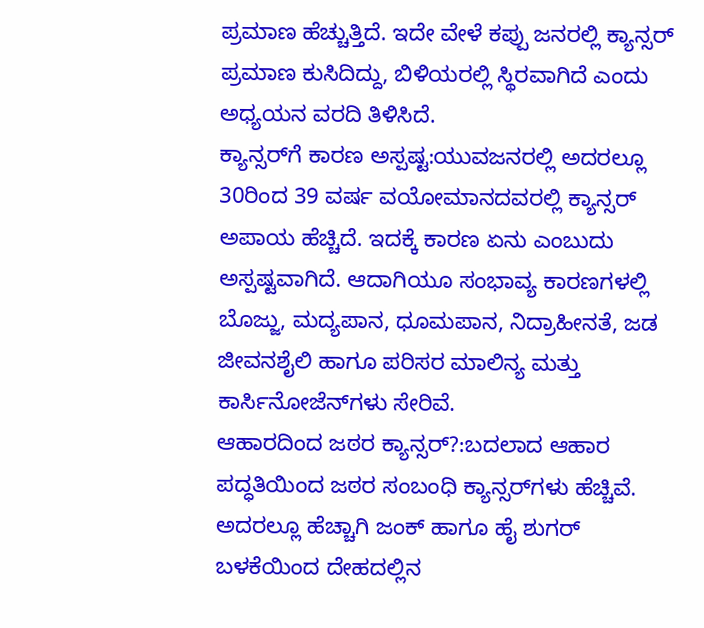ಪ್ರಮಾಣ ಹೆಚ್ಚುತ್ತಿದೆ. ಇದೇ ವೇಳೆ ಕಪ್ಪು ಜನರಲ್ಲಿ ಕ್ಯಾನ್ಸರ್ ಪ್ರಮಾಣ ಕುಸಿದಿದ್ದು, ಬಿಳಿಯರಲ್ಲಿ ಸ್ಥಿರವಾಗಿದೆ ಎಂದು ಅಧ್ಯಯನ ವರದಿ ತಿಳಿಸಿದೆ.
ಕ್ಯಾನ್ಸರ್‌ಗೆ ಕಾರಣ ಅಸ್ಪಷ್ಟ:ಯುವಜನರಲ್ಲಿ ಅದರಲ್ಲೂ 30ರಿಂದ 39 ವರ್ಷ ವಯೋಮಾನದವರಲ್ಲಿ ಕ್ಯಾನ್ಸರ್ ಅಪಾಯ ಹೆಚ್ಚಿದೆ. ಇದಕ್ಕೆ ಕಾರಣ ಏನು ಎಂಬುದು ಅಸ್ಪಷ್ಟವಾಗಿದೆ. ಆದಾಗಿಯೂ ಸಂಭಾವ್ಯ ಕಾರಣಗಳಲ್ಲಿ ಬೊಜ್ಜು, ಮದ್ಯಪಾನ, ಧೂಮಪಾನ, ನಿದ್ರಾಹೀನತೆ, ಜಡ ಜೀವನಶೈಲಿ ಹಾಗೂ ಪರಿಸರ ಮಾಲಿನ್ಯ ಮತ್ತು ಕಾರ್ಸಿನೋಜೆನ್‌ಗಳು ಸೇರಿವೆ.
ಆಹಾರದಿಂದ ಜಠರ ಕ್ಯಾನ್ಸರ್?:ಬದಲಾದ ಆಹಾರ ಪದ್ಧತಿಯಿಂದ ಜಠರ ಸಂಬಂಧಿ ಕ್ಯಾನ್ಸರ್‌ಗಳು ಹೆಚ್ಚಿವೆ. ಅದರಲ್ಲೂ ಹೆಚ್ಚಾಗಿ ಜಂಕ್ ಹಾಗೂ ಹೈ ಶುಗರ್ ಬಳಕೆಯಿಂದ ದೇಹದಲ್ಲಿನ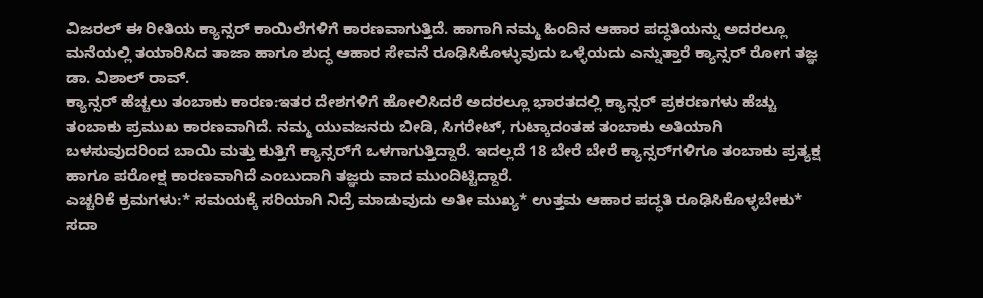ವಿಜರಲ್ ಈ ರೀತಿಯ ಕ್ಯಾನ್ಸರ್ ಕಾಯಿಲೆಗಳಿಗೆ ಕಾರಣವಾಗುತ್ತಿದೆ. ಹಾಗಾಗಿ ನಮ್ಮ ಹಿಂದಿನ ಆಹಾರ ಪದ್ಧತಿಯನ್ನು ಅದರಲ್ಲೂ ಮನೆಯಲ್ಲಿ ತಯಾರಿಸಿದ ತಾಜಾ ಹಾಗೂ ಶುದ್ಧ ಆಹಾರ ಸೇವನೆ ರೂಢಿಸಿಕೊಳ್ಳುವುದು ಒಳ್ಳೆಯದು ಎನ್ನುತ್ತಾರೆ ಕ್ಯಾನ್ಸರ್ ರೋಗ ತಜ್ಞ ಡಾ. ವಿಶಾಲ್ ರಾವ್.
ಕ್ಯಾನ್ಸರ್ ಹೆಚ್ಚಲು ತಂಬಾಕು ಕಾರಣ:ಇತರ ದೇಶಗಳಿಗೆ ಹೋಲಿಸಿದರೆ ಅದರಲ್ಲೂ ಭಾರತದಲ್ಲಿ ಕ್ಯಾನ್ಸರ್ ಪ್ರಕರಣಗಳು ಹೆಚ್ಚು ತಂಬಾಕು ಪ್ರಮುಖ ಕಾರಣವಾಗಿದೆ. ನಮ್ಮ ಯುವಜನರು ಬೀಡಿ, ಸಿಗರೇಟ್, ಗುಟ್ಕಾದಂತಹ ತಂಬಾಕು ಅತಿಯಾಗಿ ಬಳಸುವುದರಿಂದ ಬಾಯಿ ಮತ್ತು ಕುತ್ತಿಗೆ ಕ್ಯಾನ್ಸರ್‌ಗೆ ಒಳಗಾಗುತ್ತಿದ್ದಾರೆ. ಇದಲ್ಲದೆ 18 ಬೇರೆ ಬೇರೆ ಕ್ಯಾನ್ಸರ್‌ಗಳಿಗೂ ತಂಬಾಕು ಪ್ರತ್ಯಕ್ಷ ಹಾಗೂ ಪರೋಕ್ಷ ಕಾರಣವಾಗಿದೆ ಎಂಬುದಾಗಿ ತಜ್ಞರು ವಾದ ಮುಂದಿಟ್ಟಿದ್ದಾರೆ.
ಎಚ್ಚರಿಕೆ ಕ್ರಮಗಳು:* ಸಮಯಕ್ಕೆ ಸರಿಯಾಗಿ ನಿದ್ರೆ ಮಾಡುವುದು ಅತೀ ಮುಖ್ಯ* ಉತ್ತಮ ಆಹಾರ ಪದ್ಧತಿ ರೂಢಿಸಿಕೊಳ್ಳಬೇಕು* ಸದಾ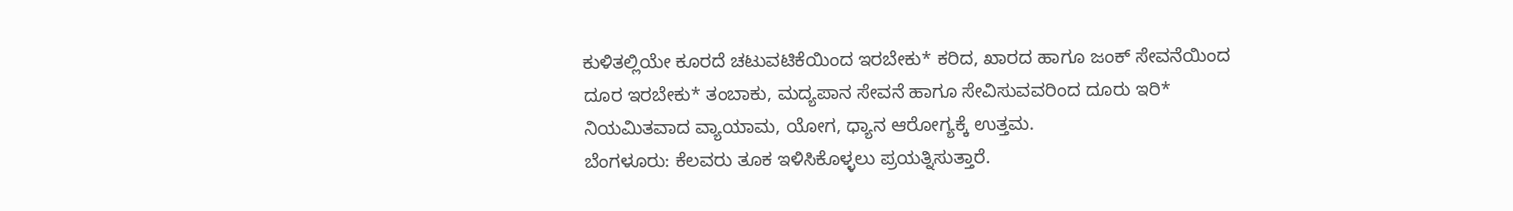ಕುಳಿತಲ್ಲಿಯೇ ಕೂರದೆ ಚಟುವಟಿಕೆಯಿಂದ ಇರಬೇಕು* ಕರಿದ, ಖಾರದ ಹಾಗೂ ಜಂಕ್ ಸೇವನೆಯಿಂದ ದೂರ ಇರಬೇಕು* ತಂಬಾಕು, ಮದ್ಯಪಾನ ಸೇವನೆ ಹಾಗೂ ಸೇವಿಸುವವರಿಂದ ದೂರು ಇರಿ* ನಿಯಮಿತವಾದ ವ್ಯಾಯಾಮ, ಯೋಗ, ಧ್ಯಾನ ಆರೋಗ್ಯಕ್ಕೆ ಉತ್ತಮ.
ಬೆಂಗಳೂರು: ಕೆಲವರು ತೂಕ ಇಳಿಸಿಕೊಳ್ಳಲು ಪ್ರಯತ್ನಿಸುತ್ತಾರೆ.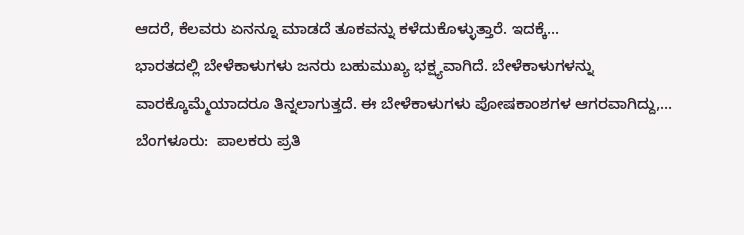ಆದರೆ, ಕೆಲವರು ಏನನ್ನೂ ಮಾಡದೆ ತೂಕವನ್ನು ಕಳೆದುಕೊಳ್ಳುತ್ತಾರೆ. ಇದಕ್ಕೆ…
ಭಾರತದಲ್ಲಿ ಬೇಳೆಕಾಳುಗಳು ಜನರು ಬಹುಮುಖ್ಯ ಭಕ್ಷ್ಯವಾಗಿದೆ. ಬೇಳೆಕಾಳುಗಳನ್ನು ವಾರಕ್ಕೊಮ್ಮೆಯಾದರೂ ತಿನ್ನಲಾಗುತ್ತದೆ. ಈ ಬೇಳೆಕಾಳುಗಳು ಪೋಷಕಾಂಶಗಳ ಆಗರವಾಗಿದ್ದು,…
ಬೆಂಗಳೂರು:  ಪಾಲಕರು ಪ್ರತಿ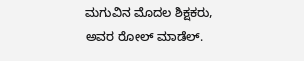ಮಗುವಿನ ಮೊದಲ ಶಿಕ್ಷಕರು, ಅವರ ರೋಲ್ ಮಾಡೆಲ್.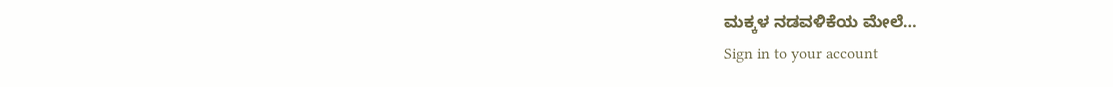ಮಕ್ಕಳ ನಡವಳಿಕೆಯ ಮೇಲೆ…
Sign in to your account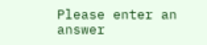Please enter an answer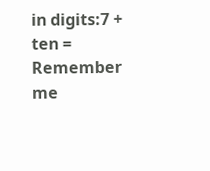in digits:7 + ten =
Remember me